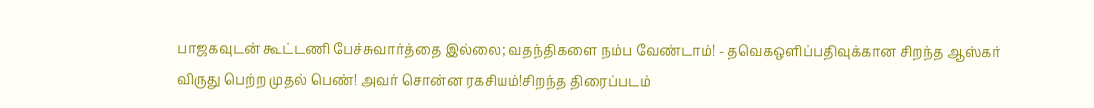பாஜகவுடன் கூட்டணி பேச்சுவார்த்தை இல்லை; வதந்திகளை நம்ப வேண்டாம்! - தவெகஒளிப்பதிவுக்கான சிறந்த ஆஸ்கர் விருது பெற்ற முதல் பெண்! அவர் சொன்ன ரகசியம்!சிறந்த திரைப்படம்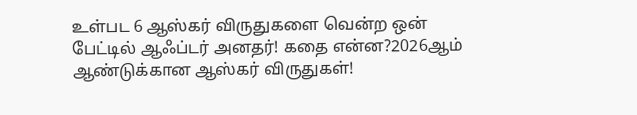உள்பட 6 ஆஸ்கர் விருதுகளை வென்ற ஒன் பேட்டில் ஆஃப்டர் அனதர்! கதை என்ன?2026ஆம் ஆண்டுக்கான ஆஸ்கர் விருதுகள்!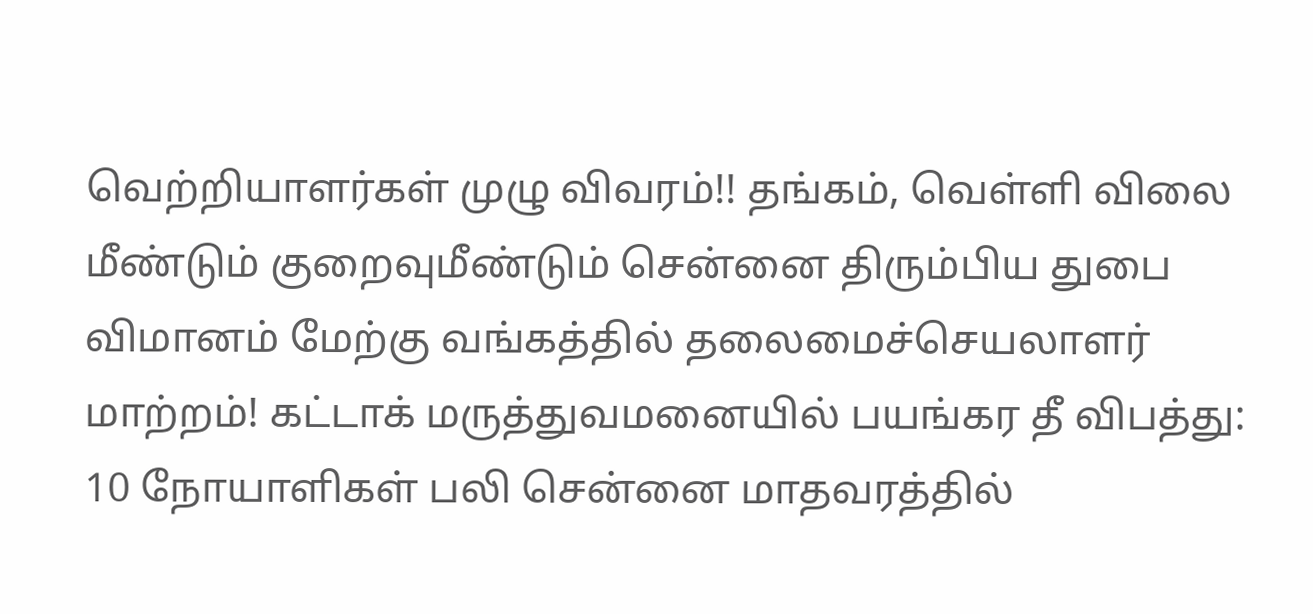வெற்றியாளர்கள் முழு விவரம்!! தங்கம், வெள்ளி விலை மீண்டும் குறைவுமீண்டும் சென்னை திரும்பிய துபை விமானம் மேற்கு வங்கத்தில் தலைமைச்செயலாளர் மாற்றம்! கட்டாக் மருத்துவமனையில் பயங்கர தீ விபத்து: 10 நோயாளிகள் பலி சென்னை மாதவரத்தில்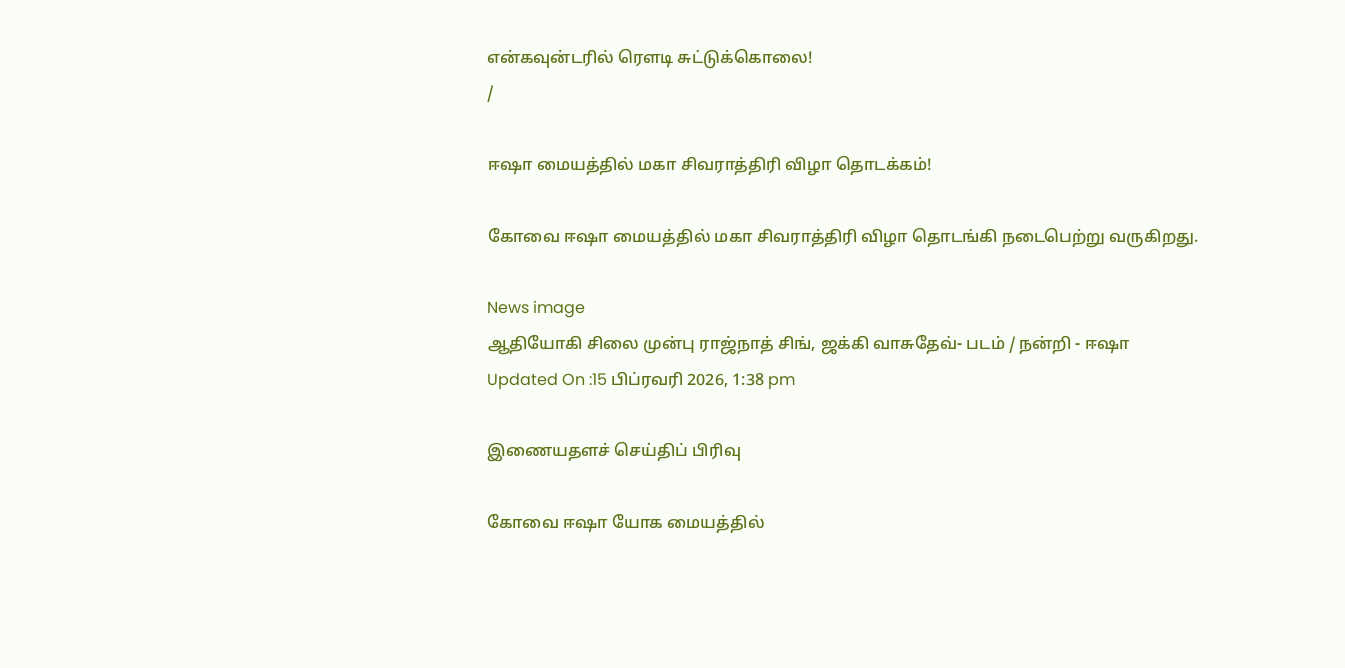என்கவுன்டரில் ரௌடி சுட்டுக்கொலை!
/

ஈஷா மையத்தில் மகா சிவராத்திரி விழா தொடக்கம்!

கோவை ஈஷா மையத்தில் மகா சிவராத்திரி விழா தொடங்கி நடைபெற்று வருகிறது.

News image
ஆதியோகி சிலை முன்பு ராஜ்நாத் சிங், ஜக்கி வாசுதேவ்- படம் / நன்றி - ஈஷா
Updated On :15 பிப்ரவரி 2026, 1:38 pm

இணையதளச் செய்திப் பிரிவு

கோவை ஈஷா யோக மையத்தில்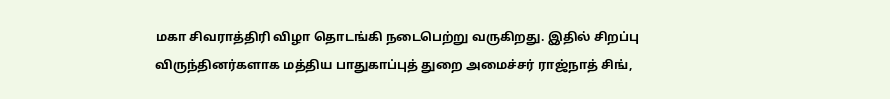மகா சிவராத்திரி விழா தொடங்கி நடைபெற்று வருகிறது. இதில் சிறப்பு விருந்தினர்களாக மத்திய பாதுகாப்புத் துறை அமைச்சர் ராஜ்நாத் சிங்,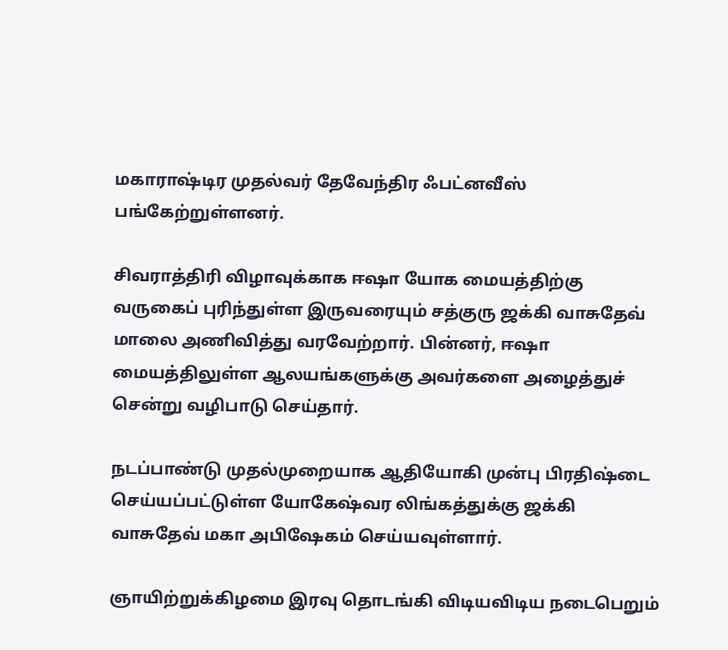மகாராஷ்டிர முதல்வர் தேவேந்திர ஃபட்னவீஸ் பங்கேற்றுள்ளனர்.

சிவராத்திரி விழாவுக்காக ஈஷா யோக மையத்திற்கு வருகைப் புரிந்துள்ள இருவரையும் சத்குரு ஜக்கி வாசுதேவ் மாலை அணிவித்து வரவேற்றார். பின்னர், ஈஷா மையத்திலுள்ள ஆலயங்களுக்கு அவர்களை அழைத்துச் சென்று வழிபாடு செய்தார்.

நடப்பாண்டு முதல்முறையாக ஆதியோகி முன்பு பிரதிஷ்டை செய்யப்பட்டுள்ள யோகேஷ்வர லிங்கத்துக்கு ஜக்கி வாசுதேவ் மகா அபிஷேகம் செய்யவுள்ளார்.

ஞாயிற்றுக்கிழமை இரவு தொடங்கி விடியவிடிய நடைபெறும்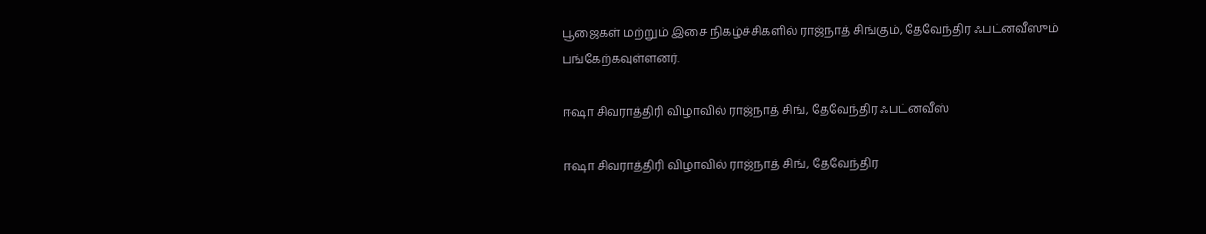பூஜைகள் மற்றும் இசை நிகழ்ச்சிகளில் ராஜ்நாத் சிங்கும், தேவேந்திர ஃபட்னவீஸும் பங்கேற்கவுள்ளனர்.

ஈஷா சிவராத்திரி விழாவில் ராஜ்நாத் சிங், தேவேந்திர ஃபட்னவீஸ்

ஈஷா சிவராத்திரி விழாவில் ராஜ்நாத் சிங், தேவேந்திர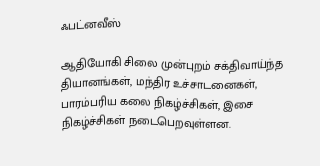ஃபட்னவீஸ்

ஆதியோகி சிலை முன்புறம் சக்திவாய்ந்த தியானங்கள், மந்திர உச்சாடனைகள், பாரம்பரிய கலை நிகழ்ச்சிகள், இசை நிகழ்ச்சிகள் நடைபெறவுள்ளன.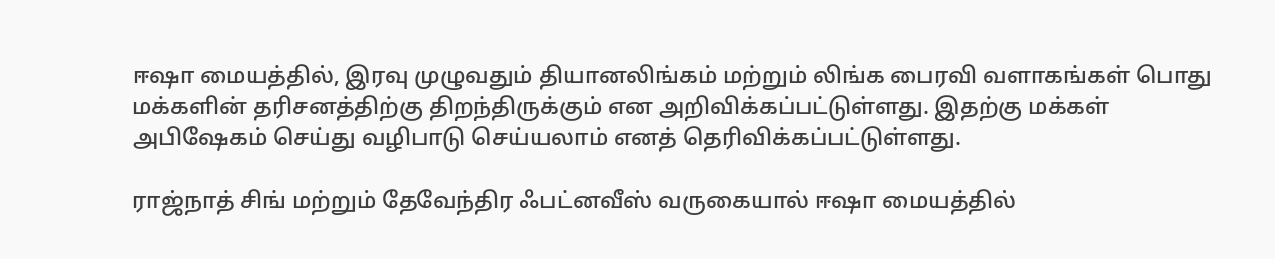ஈஷா மையத்தில், இரவு முழுவதும் தியானலிங்கம் மற்றும் லிங்க பைரவி வளாகங்கள் பொது மக்களின் தரிசனத்திற்கு திறந்திருக்கும் என அறிவிக்கப்பட்டுள்ளது. இதற்கு மக்கள் அபிஷேகம் செய்து வழிபாடு செய்யலாம் எனத் தெரிவிக்கப்பட்டுள்ளது.

ராஜ்நாத் சிங் மற்றும் தேவேந்திர ஃபட்னவீஸ் வருகையால் ஈஷா மையத்தில்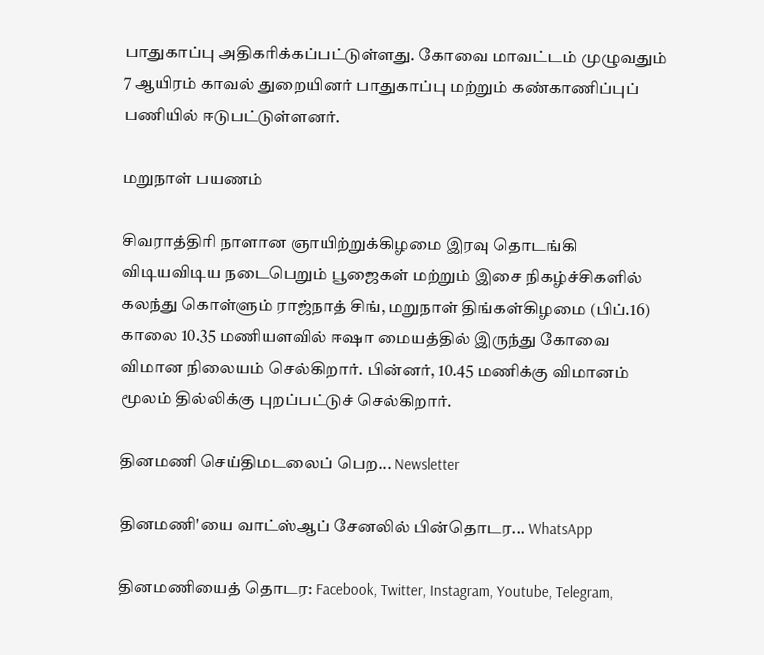பாதுகாப்பு அதிகரிக்கப்பட்டுள்ளது. கோவை மாவட்டம் முழுவதும் 7 ஆயிரம் காவல் துறையினர் பாதுகாப்பு மற்றும் கண்காணிப்புப் பணியில் ஈடுபட்டுள்ளனர்.

மறுநாள் பயணம்

சிவராத்திரி நாளான ஞாயிற்றுக்கிழமை இரவு தொடங்கி விடியவிடிய நடைபெறும் பூஜைகள் மற்றும் இசை நிகழ்ச்சிகளில் கலந்து கொள்ளும் ராஜ்நாத் சிங், மறுநாள் திங்கள்கிழமை (பிப்.16) காலை 10.35 மணியளவில் ஈஷா மையத்தில் இருந்து கோவை விமான நிலையம் செல்கிறார். பின்னர், 10.45 மணிக்கு விமானம் மூலம் தில்லிக்கு புறப்பட்டுச் செல்கிறார்.

தினமணி செய்திமடலைப் பெற... Newsletter

தினமணி'யை வாட்ஸ்ஆப் சேனலில் பின்தொடர... WhatsApp

தினமணியைத் தொடர: Facebook, Twitter, Instagram, Youtube, Telegram,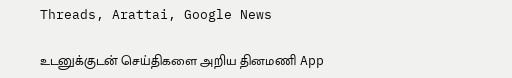Threads, Arattai, Google News

உடனுக்குடன் செய்திகளை அறிய தினமணி App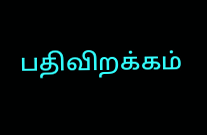பதிவிறக்கம்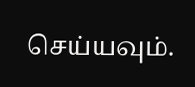செய்யவும்.